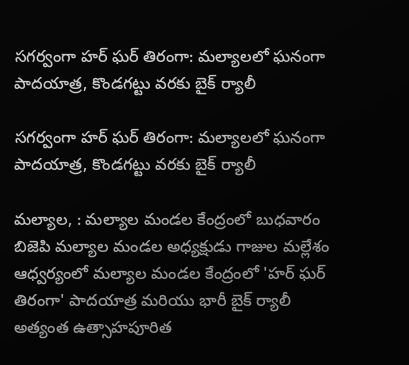సగర్వంగా హర్ ఘర్ తిరంగా: మల్యాలలో ఘనంగా పాదయాత్ర, కొండగట్టు వరకు బైక్ ర్యాలీ

సగర్వంగా హర్ ఘర్ తిరంగా: మల్యాలలో ఘనంగా పాదయాత్ర, కొండగట్టు వరకు బైక్ ర్యాలీ

మల్యాల, : మల్యాల మండల కేంద్రంలో బుధవారం బిజెపి మల్యాల మండల అధ్యక్షుడు గాజుల మల్లేశం ఆధ్వర్యంలో మల్యాల మండల కేంద్రంలో 'హర్ ఘర్ తిరంగా' పాదయాత్ర మరియు భారీ బైక్ ర్యాలీ అత్యంత ఉత్సాహపూరిత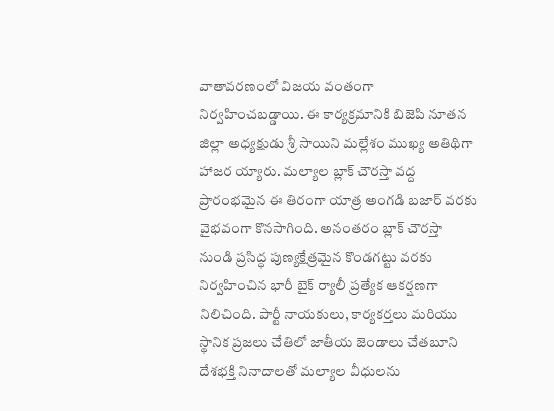వాతావరణంలో విజయ వంతంగా నిర్వహించబడ్డాయి. ఈ కార్యక్రమానికి బిజెపి నూతన జిల్లా అధ్యక్షుడు శ్రీ సాయిని మల్లేశం ముఖ్య అతిథిగా హాజర య్యారు. మల్యాల బ్లాక్ చౌరస్తా వద్ద ప్రారంభమైన ఈ తిరంగా యాత్ర అంగడి బజార్ వరకు వైభవంగా కొనసాగింది. అనంతరం బ్లాక్ చౌరస్తా నుండి ప్రసిద్ధ పుణ్యక్షేత్రమైన కొండగట్టు వరకు నిర్వహించిన భారీ బైక్ ర్యాలీ ప్రత్యేక ఆకర్షణగా నిలిచింది. పార్టీ నాయకులు, కార్యకర్తలు మరియు స్థానిక ప్రజలు చేతిలో జాతీయ జెండాలు చేతబూని దేశభక్తి నినాదాలతో మల్యాల వీధులను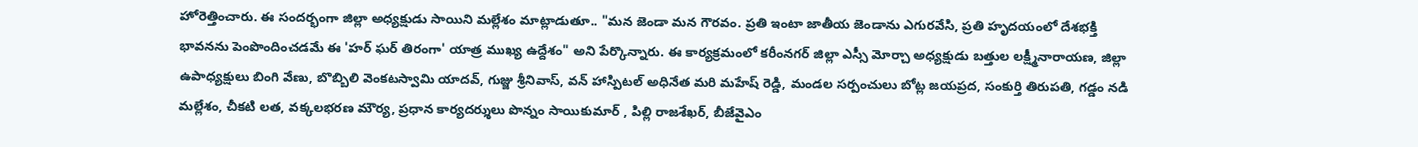హోరెత్తించారు. ఈ సందర్భంగా జిల్లా అధ్యక్షుడు సాయిని మల్లేశం మాట్లాడుతూ.. "మన జెండా మన గౌరవం. ప్రతి ఇంటా జాతీయ జెండాను ఎగురవేసి, ప్రతి హృదయంలో దేశభక్తి భావనను పెంపొందించడమే ఈ 'హర్ ఘర్ తిరంగా' యాత్ర ముఖ్య ఉద్దేశం" అని పేర్కొన్నారు. ఈ కార్యక్రమంలో కరీంనగర్ జిల్లా ఎస్సీ మోర్చా అధ్యక్షుడు బత్తుల లక్ష్మీనారాయణ, జిల్లా ఉపాధ్యక్షులు బింగి వేణు, బొబ్బిలి వెంకటస్వామి యాదవ్, గుజ్జు శ్రీనివాస్, వన్ హాస్పిటల్ అధినేత మరి మహేష్ రెడ్డి, మండల సర్పంచులు బోట్ల జయప్రద, సంకుర్తి తిరుపతి, గడ్డం నడి మల్లేశం, చీకటి లత, వక్కలభరణ మౌర్య, ప్రధాన కార్యదర్శులు పొన్నం సాయికుమార్ , పిల్లి రాజశేఖర్, బీజేవైఎం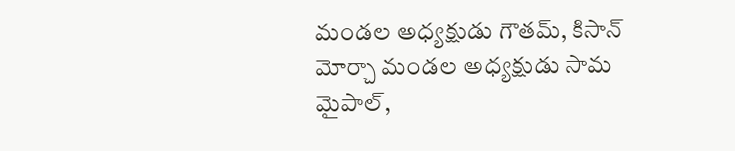మండల అధ్యక్షుడు గౌతమ్, కిసాన్ మోర్చా మండల అధ్యక్షుడు సామ మైపాల్,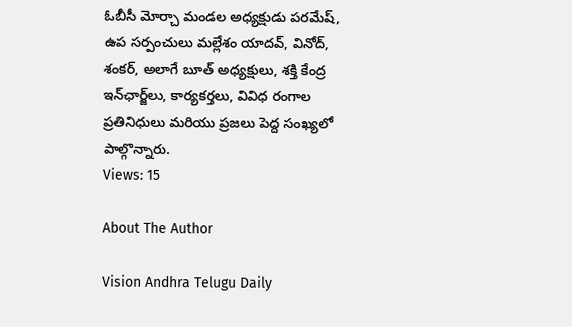ఓబీసీ మోర్చా మండల అధ్యక్షుడు పరమేష్, ఉప సర్పంచులు మల్లేశం యాదవ్, వినోద్, శంకర్, అలాగే బూత్ అధ్యక్షులు, శక్తి కేంద్ర ఇన్‌ఛార్జ్‌లు, కార్యకర్తలు, వివిధ రంగాల ప్రతినిధులు మరియు ప్రజలు పెద్ద సంఖ్యలో పాల్గొన్నారు.
Views: 15

About The Author

Vision Andhra Telugu Daily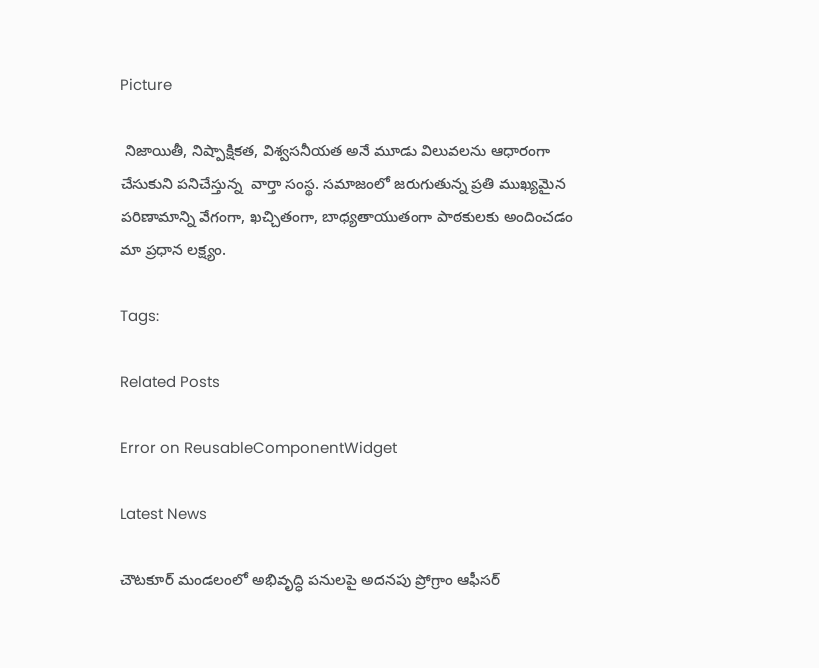Picture

 నిజాయితీ, నిష్పాక్షికత, విశ్వసనీయత అనే మూడు విలువలను ఆధారంగా చేసుకుని పనిచేస్తున్న  వార్తా సంస్థ. సమాజంలో జరుగుతున్న ప్రతి ముఖ్యమైన పరిణామాన్ని వేగంగా, ఖచ్చితంగా, బాధ్యతాయుతంగా పాఠకులకు అందించడం మా ప్రధాన లక్ష్యం.

Tags:

Related Posts

Error on ReusableComponentWidget

Latest News

చౌటకూర్ మండలంలో అభివృద్ధి పనులపై అదనపు ప్రోగ్రాం ఆఫీసర్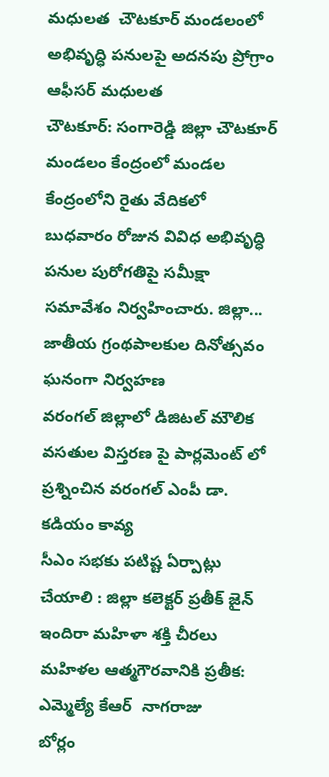మధులత  చౌటకూర్ మండలంలో అభివృద్ధి పనులపై అదనపు ప్రోగ్రాం ఆఫీసర్ మధులత
చౌటకూర్: సంగారెడ్డి జిల్లా చౌటకూర్ మండలం కేంద్రంలో మండల కేంద్రంలోని రైతు వేదికలో బుధవారం రోజున వివిధ అభివృద్ధి పనుల పురోగతిపై సమీక్షా సమావేశం నిర్వహించారు. జిల్లా...
జాతీయ గ్రంథపాలకుల దినోత్సవం ఘనంగా నిర్వహణ
వరంగల్‌ జిల్లాలో డిజిటల్‌ మౌలిక వసతుల విస్తరణ పై పార్లమెంట్ లో ప్రశ్నించిన వరంగల్ ఎంపీ డా. కడియం కావ్య
సీఎం సభకు పటిష్ట ఏర్పాట్లు చేయాలి : జిల్లా కలెక్టర్ ప్రతీక్ జైన్
ఇందిరా మహిళా శక్తి చీరలు మహిళల ఆత్మగౌరవానికి ప్రతీక: ఎమ్మెల్యే కేఆర్  నాగరాజు
బోర్లం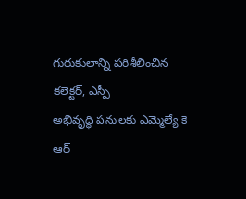గురుకులాన్ని పరిశీలించిన కలెక్టర్, ఎస్పీ
అభివృద్ధి పనులకు ఎమ్మెల్యే కె ఆర్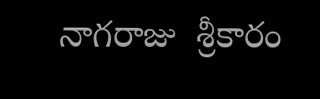నాగరాజు  శ్రీకారం